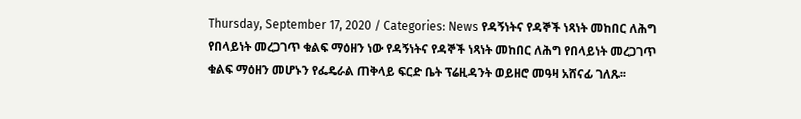Thursday, September 17, 2020 / Categories: News የዳኝነትና የዳኞች ነጻነት መከበር ለሕግ የበላይነት መረጋገጥ ቁልፍ ማዕዘን ነው የዳኝነትና የዳኞች ነጻነት መከበር ለሕግ የበላይነት መረጋገጥ ቁልፍ ማዕዘን መሆኑን የፌዴራል ጠቅላይ ፍርድ ቤት ፕሬዚዳንት ወይዘሮ መዓዛ አሸናፊ ገለጹ፡፡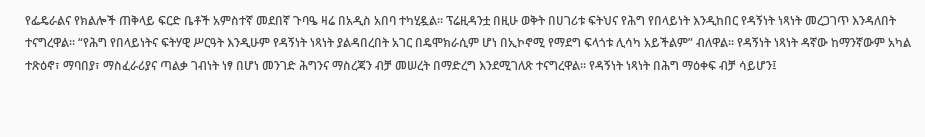የፌዴራልና የክልሎች ጠቅላይ ፍርድ ቤቶች አምስተኛ መደበኛ ጉባዔ ዛሬ በአዲስ አበባ ተካሂዷል፡፡ ፕሬዚዳንቷ በዚሁ ወቅት በሀገሪቱ ፍትህና የሕግ የበላይነት እንዲከበር የዳኝነት ነጻነት መረጋገጥ እንዳለበት ተናግረዋል፡፡ “የሕግ የበላይነትና ፍትሃዊ ሥርዓት እንዲሁም የዳኝነት ነጻነት ያልዳበረበት አገር በዴሞክራሲም ሆነ በኢኮኖሚ የማደግ ፍላጎቱ ሊሳካ አይችልም” ብለዋል፡፡ የዳኝነት ነጻነት ዳኛው ከማንኛውም አካል ተጽዕኖ፣ ማባበያ፣ ማስፈራሪያና ጣልቃ ገብነት ነፃ በሆነ መንገድ ሕግንና ማስረጃን ብቻ መሠረት በማድረግ እንደሚገለጽ ተናግረዋል፡፡ የዳኝነት ነጻነት በሕግ ማዕቀፍ ብቻ ሳይሆን፤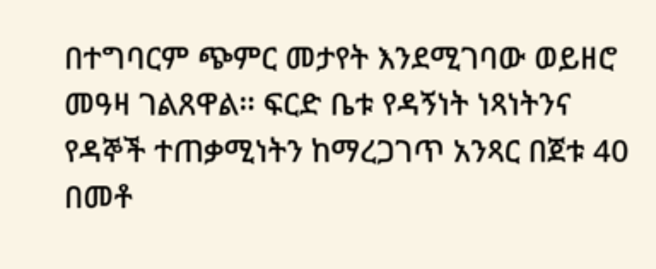በተግባርም ጭምር መታየት እንደሚገባው ወይዘሮ መዓዛ ገልጸዋል፡፡ ፍርድ ቤቱ የዳኝነት ነጻነትንና የዳኞች ተጠቃሚነትን ከማረጋገጥ አንጻር በጀቱ 40 በመቶ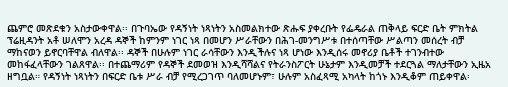ጨምሮ መጽደቁን አስታውቀዋል፡፡ በጉባኤው የዳኝነት ነጻነትን አስመልክተው ጽሑፍ ያቀረቡት የፌዴራል ጠቅላይ ፍርድ ቤት ምክትል ፕሬዚዳንት አቶ ሠለሞን አረዳ ዳኞች ከምንም ነገር ነጻ በመሆን ሥራቸውን በሕገ-መንግሥቱ በተሰጣቸው ሥልጣን መሰረት ብቻ ማከናወን ይኖርባቸዋል ብለዋል፡፡ ዳኞች በሁሉም ነገር ራሳቸውን እንዲችሉና ነጻ ሆነው እንዲሰሩ መኖሪያ ቤቶች ተገንብተው መከፋፈላቸውን ገልጸዋል፡፡ በተጨማሪም የዳኞች ደመወዝ እንዲሻሻልና የትራንስፖርት ሁኔታም እንዲመቻች ተደርጓል ማለታቸውን ኢዜአ ዘግቧል። የዳኝነት ነጻነትን በፍርድ ቤቱ ሥራ ብቻ የሚረጋገጥ ባለመሆኑም፣ ሁሉም አስፈጻሚ አካላት ከጎኑ እንዲቆም ጠይቀዋል፡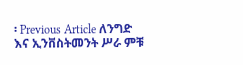፡ Previous Article ለንግድ እና ኢንቨስትመንት ሥራ ምቹ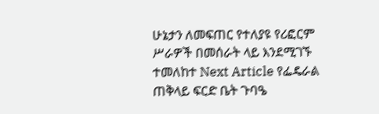ሁኔታን ለመፍጠር የተለያዩ የሪፎርም ሥራዎች በመሰራት ላይ እንደሚገኙ ተመለከተ Next Article የፌዴራል ጠቅላይ ፍርድ ቤት ጉባዔ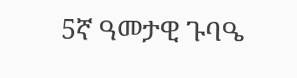5ኛ ዓመታዊ ጉባዔ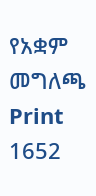የአቋም መግለጫ Print 1652